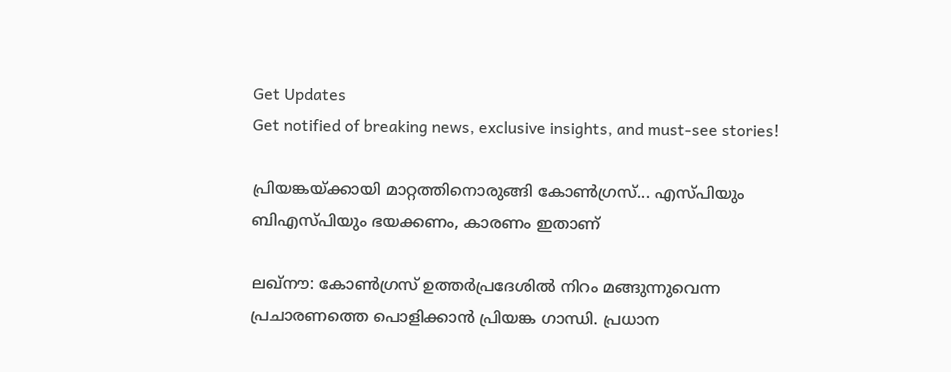Get Updates
Get notified of breaking news, exclusive insights, and must-see stories!

പ്രിയങ്കയ്ക്കായി മാറ്റത്തിനൊരുങ്ങി കോണ്‍ഗ്രസ്... എസ്പിയും ബിഎസ്പിയും ഭയക്കണം, കാരണം ഇതാണ്

ലഖ്‌നൗ: കോണ്‍ഗ്രസ് ഉത്തര്‍പ്രദേശില്‍ നിറം മങ്ങുന്നുവെന്ന പ്രചാരണത്തെ പൊളിക്കാന്‍ പ്രിയങ്ക ഗാന്ധി. പ്രധാന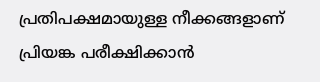പ്രതിപക്ഷമായുള്ള നീക്കങ്ങളാണ് പ്രിയങ്ക പരീക്ഷിക്കാന്‍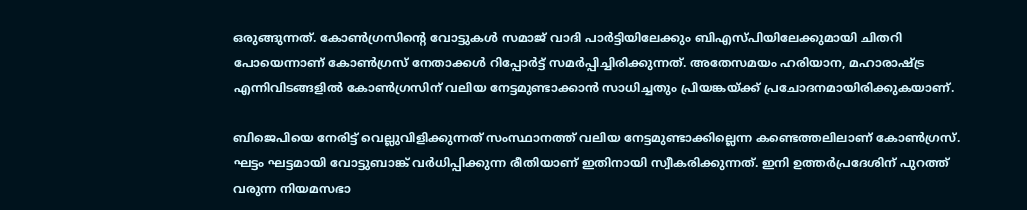ഒരുങ്ങുന്നത്. കോണ്‍ഗ്രസിന്റെ വോട്ടുകള്‍ സമാജ് വാദി പാര്‍ട്ടിയിലേക്കും ബിഎസ്പിയിലേക്കുമായി ചിതറി പോയെന്നാണ് കോണ്‍ഗ്രസ് നേതാക്കള്‍ റിപ്പോര്‍ട്ട് സമര്‍പ്പിച്ചിരിക്കുന്നത്. അതേസമയം ഹരിയാന, മഹാരാഷ്ട്ര എന്നിവിടങ്ങളില്‍ കോണ്‍ഗ്രസിന് വലിയ നേട്ടമുണ്ടാക്കാന്‍ സാധിച്ചതും പ്രിയങ്കയ്ക്ക് പ്രചോദനമായിരിക്കുകയാണ്.

ബിജെപിയെ നേരിട്ട് വെല്ലുവിളിക്കുന്നത് സംസ്ഥാനത്ത് വലിയ നേട്ടമുണ്ടാക്കില്ലെന്ന കണ്ടെത്തലിലാണ് കോണ്‍ഗ്രസ്. ഘട്ടം ഘട്ടമായി വോട്ടുബാങ്ക് വര്‍ധിപ്പിക്കുന്ന രീതിയാണ് ഇതിനായി സ്വീകരിക്കുന്നത്. ഇനി ഉത്തര്‍പ്രദേശിന് പുറത്ത് വരുന്ന നിയമസഭാ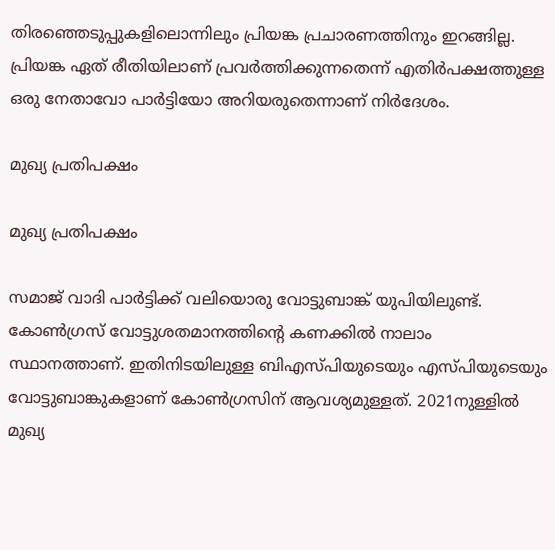തിരഞ്ഞെടുപ്പുകളിലൊന്നിലും പ്രിയങ്ക പ്രചാരണത്തിനും ഇറങ്ങില്ല. പ്രിയങ്ക ഏത് രീതിയിലാണ് പ്രവര്‍ത്തിക്കുന്നതെന്ന് എതിര്‍പക്ഷത്തുള്ള ഒരു നേതാവോ പാര്‍ട്ടിയോ അറിയരുതെന്നാണ് നിര്‍ദേശം.

മുഖ്യ പ്രതിപക്ഷം

മുഖ്യ പ്രതിപക്ഷം

സമാജ് വാദി പാര്‍ട്ടിക്ക് വലിയൊരു വോട്ടുബാങ്ക് യുപിയിലുണ്ട്. കോണ്‍ഗ്രസ് വോട്ടുശതമാനത്തിന്റെ കണക്കില്‍ നാലാം സ്ഥാനത്താണ്. ഇതിനിടയിലുള്ള ബിഎസ്പിയുടെയും എസ്പിയുടെയും വോട്ടുബാങ്കുകളാണ് കോണ്‍ഗ്രസിന് ആവശ്യമുള്ളത്. 2021നുള്ളില്‍ മുഖ്യ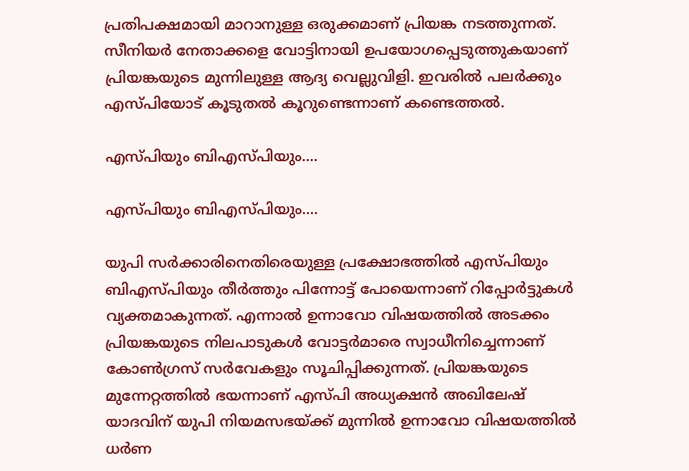പ്രതിപക്ഷമായി മാറാനുള്ള ഒരുക്കമാണ് പ്രിയങ്ക നടത്തുന്നത്. സീനിയര്‍ നേതാക്കളെ വോട്ടിനായി ഉപയോഗപ്പെടുത്തുകയാണ് പ്രിയങ്കയുടെ മുന്നിലുള്ള ആദ്യ വെല്ലുവിളി. ഇവരില്‍ പലര്‍ക്കും എസ്പിയോട് കൂടുതല്‍ കൂറുണ്ടെന്നാണ് കണ്ടെത്തല്‍.

എസ്പിയും ബിഎസ്പിയും....

എസ്പിയും ബിഎസ്പിയും....

യുപി സര്‍ക്കാരിനെതിരെയുള്ള പ്രക്ഷോഭത്തില്‍ എസ്പിയും ബിഎസ്പിയും തീര്‍ത്തും പിന്നോട്ട് പോയെന്നാണ് റിപ്പോര്‍ട്ടുകള്‍ വ്യക്തമാകുന്നത്. എന്നാല്‍ ഉന്നാവോ വിഷയത്തില്‍ അടക്കം പ്രിയങ്കയുടെ നിലപാടുകള്‍ വോട്ടര്‍മാരെ സ്വാധീനിച്ചെന്നാണ് കോണ്‍ഗ്രസ് സര്‍വേകളും സൂചിപ്പിക്കുന്നത്. പ്രിയങ്കയുടെ മുന്നേറ്റത്തില്‍ ഭയന്നാണ് എസ്പി അധ്യക്ഷന്‍ അഖിലേഷ് യാദവിന് യുപി നിയമസഭയ്ക്ക് മുന്നില്‍ ഉന്നാവോ വിഷയത്തില്‍ ധര്‍ണ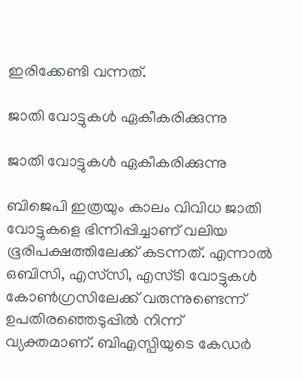ഇരിക്കേണ്ടി വന്നത്.

ജാതി വോട്ടുകള്‍ ഏകീകരിക്കുന്നു

ജാതി വോട്ടുകള്‍ ഏകീകരിക്കുന്നു

ബിജെപി ഇത്രയും കാലം വിവിധ ജാതി വോട്ടുകളെ ഭിന്നിപ്പിച്ചാണ് വലിയ ഭൂരിപക്ഷത്തിലേക്ക് കടന്നത്. എന്നാല്‍ ഒബിസി, എസ്‌സി, എസ്ടി വോട്ടുകള്‍ കോണ്‍ഗ്രസിലേക്ക് വരുന്നുണ്ടെന്ന് ഉപതിരഞ്ഞെടുപ്പില്‍ നിന്ന് വ്യക്തമാണ്. ബിഎസ്പിയുടെ കേഡര്‍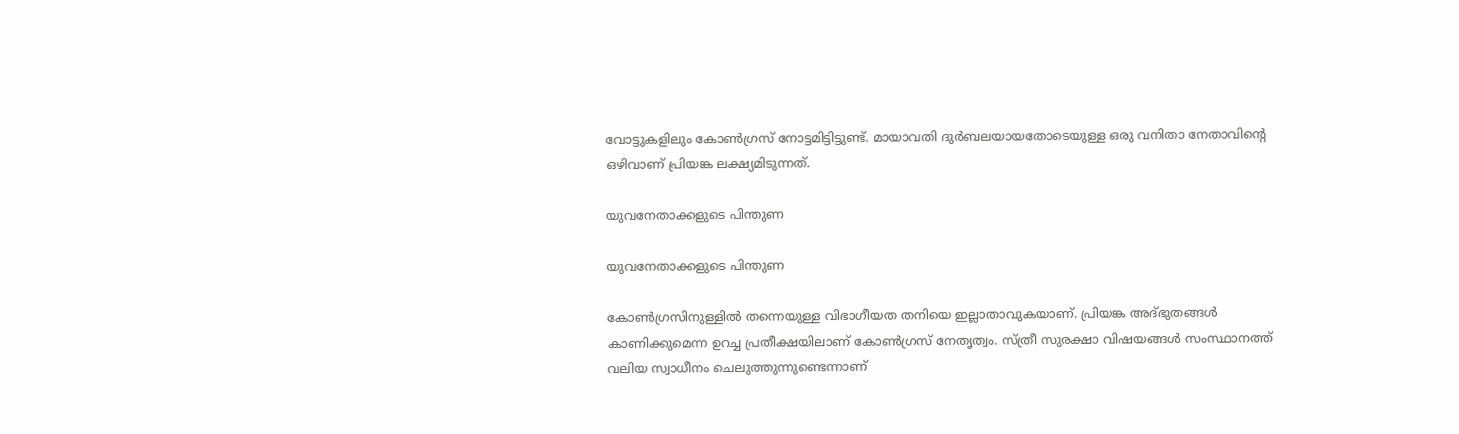വോട്ടുകളിലും കോണ്‍ഗ്രസ് നോട്ടമിട്ടിട്ടുണ്ട്. മായാവതി ദുര്‍ബലയായതോടെയുള്ള ഒരു വനിതാ നേതാവിന്റെ ഒഴിവാണ് പ്രിയങ്ക ലക്ഷ്യമിടുന്നത്.

യുവനേതാക്കളുടെ പിന്തുണ

യുവനേതാക്കളുടെ പിന്തുണ

കോണ്‍ഗ്രസിനുള്ളില്‍ തന്നെയുള്ള വിഭാഗീയത തനിയെ ഇല്ലാതാവുകയാണ്. പ്രിയങ്ക അദ്ഭുതങ്ങള്‍ കാണിക്കുമെന്ന ഉറച്ച പ്രതീക്ഷയിലാണ് കോണ്‍ഗ്രസ് നേതൃത്വം. സ്ത്രീ സുരക്ഷാ വിഷയങ്ങള്‍ സംസ്ഥാനത്ത് വലിയ സ്വാധീനം ചെലുത്തുന്നുണ്ടെന്നാണ്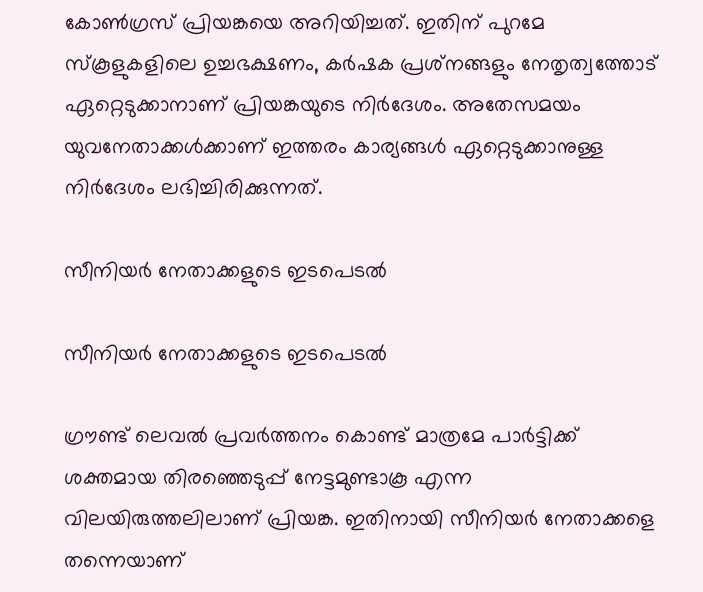കോണ്‍ഗ്രസ് പ്രിയങ്കയെ അറിയിച്ചത്. ഇതിന് പുറമേ സ്‌കൂളുകളിലെ ഉച്ചഭക്ഷണം, കര്‍ഷക പ്രശ്‌നങ്ങളും നേതൃത്വത്തോട് ഏറ്റെടുക്കാനാണ് പ്രിയങ്കയുടെ നിര്‍ദേശം. അതേസമയം യുവനേതാക്കള്‍ക്കാണ് ഇത്തരം കാര്യങ്ങള്‍ ഏറ്റെടുക്കാനുള്ള നിര്‍ദേശം ലഭിച്ചിരിക്കുന്നത്.

സീനിയര്‍ നേതാക്കളുടെ ഇടപെടല്‍

സീനിയര്‍ നേതാക്കളുടെ ഇടപെടല്‍

ഗ്രൗണ്ട് ലെവല്‍ പ്രവര്‍ത്തനം കൊണ്ട് മാത്രമേ പാര്‍ട്ടിക്ക് ശക്തമായ തിരഞ്ഞെടുപ്പ് നേട്ടമുണ്ടാകൂ എന്ന വിലയിരുത്തലിലാണ് പ്രിയങ്ക. ഇതിനായി സീനിയര്‍ നേതാക്കളെ തന്നെയാണ്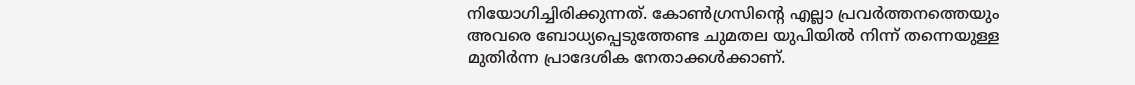നിയോഗിച്ചിരിക്കുന്നത്. കോണ്‍ഗ്രസിന്റെ എല്ലാ പ്രവര്‍ത്തനത്തെയും അവരെ ബോധ്യപ്പെടുത്തേണ്ട ചുമതല യുപിയില്‍ നിന്ന് തന്നെയുള്ള മുതിര്‍ന്ന പ്രാദേശിക നേതാക്കള്‍ക്കാണ്.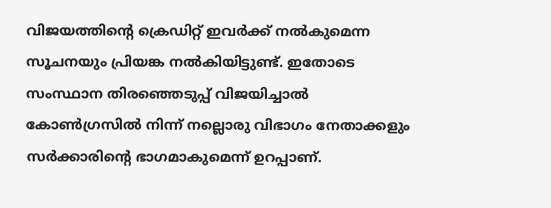വിജയത്തിന്റെ ക്രെഡിറ്റ് ഇവര്‍ക്ക് നല്‍കുമെന്ന സൂചനയും പ്രിയങ്ക നല്‍കിയിട്ടുണ്ട്. ഇതോടെ സംസ്ഥാന തിരഞ്ഞെടുപ്പ് വിജയിച്ചാല്‍ കോണ്‍ഗ്രസില്‍ നിന്ന് നല്ലൊരു വിഭാഗം നേതാക്കളും സര്‍ക്കാരിന്റെ ഭാഗമാകുമെന്ന് ഉറപ്പാണ്.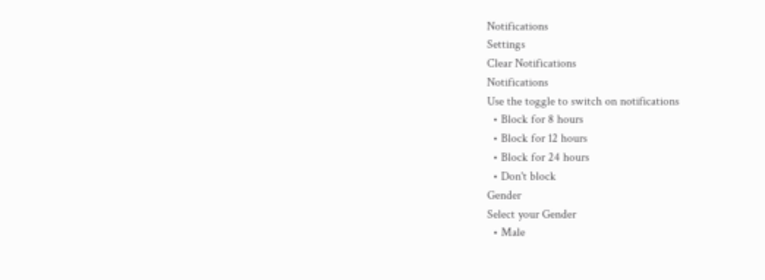Notifications
Settings
Clear Notifications
Notifications
Use the toggle to switch on notifications
  • Block for 8 hours
  • Block for 12 hours
  • Block for 24 hours
  • Don't block
Gender
Select your Gender
  • Male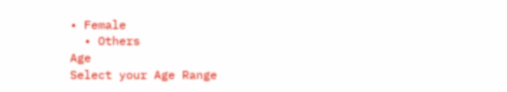• Female
  • Others
Age
Select your Age Range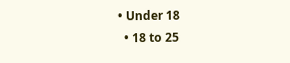• Under 18
  • 18 to 25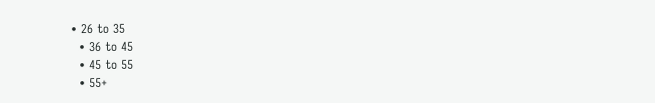• 26 to 35
  • 36 to 45
  • 45 to 55
  • 55+